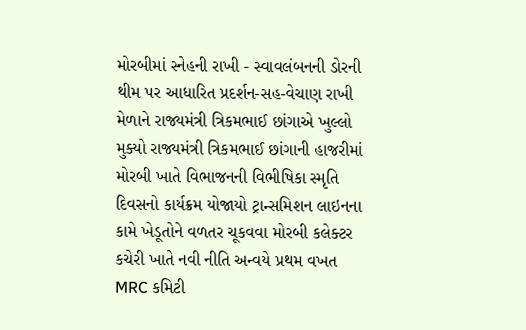મોરબીમાં સ્નેહની રાખી - સ્વાવલંબનની ડોરની થીમ પર આધારિત પ્રદર્શન-સહ-વેચાણ રાખી મેળાને રાજ્યમંત્રી ત્રિકમભાઈ છાંગાએ ખુલ્લો મુક્યો રાજ્યમંત્રી ત્રિકમભાઈ છાંગાની હાજરીમાં મોરબી ખાતે વિભાજનની વિભીષિકા સ્મૃતિ દિવસનો કાર્યક્રમ યોજાયો ટ્રાન્સમિશન લાઇનના કામે ખેડૂતોને વળતર ચૂકવવા મોરબી કલેક્ટર કચેરી ખાતે નવી નીતિ અન્વયે પ્રથમ વખત MRC કમિટી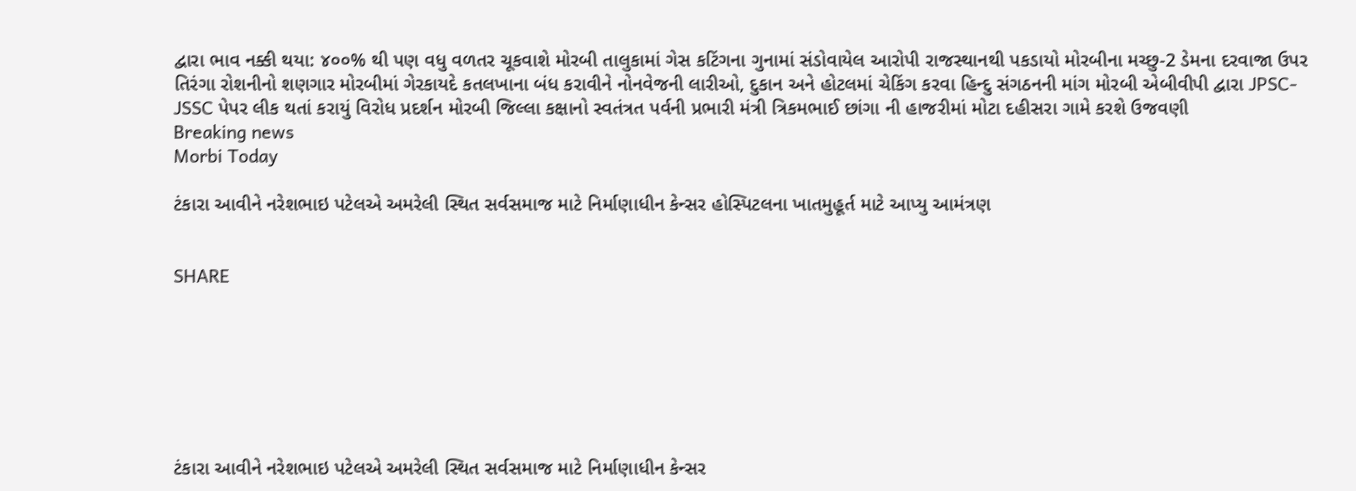દ્વારા ભાવ નક્કી થયા: ૪૦૦% થી પણ વધુ વળતર ચૂકવાશે મોરબી તાલુકામાં ગેસ કટિંગના ગુનામાં સંડોવાયેલ આરોપી રાજસ્થાનથી પકડાયો મોરબીના મચ્છુ-2 ડેમના દરવાજા ઉપર તિરંગા રોશનીનો શણગાર મોરબીમાં ગેરકાયદે કતલખાના બંધ કરાવીને નોનવેજની લારીઓ, દુકાન અને હોટલમાં ચેકિંગ કરવા હિન્દુ સંગઠનની માંગ મોરબી એબીવીપી દ્વારા JPSC-JSSC પેપર લીક થતાં કરાયું વિરોધ પ્રદર્શન મોરબી જિલ્લા કક્ષાનો સ્વતંત્રત પર્વની પ્રભારી મંત્રી ત્રિકમભાઈ છાંગા ની હાજરીમાં મોટા દહીસરા ગામે કરશે ઉજવણી
Breaking news
Morbi Today

ટંકારા આવીને નરેશભાઇ પટેલએ અમરેલી સ્થિત સર્વસમાજ માટે નિર્માણાધીન કેન્સર હોસ્પિટલના ખાતમુહૂર્ત માટે આપ્યુ આમંત્રણ


SHARE







ટંકારા આવીને નરેશભાઇ પટેલએ અમરેલી સ્થિત સર્વસમાજ માટે નિર્માણાધીન કેન્સર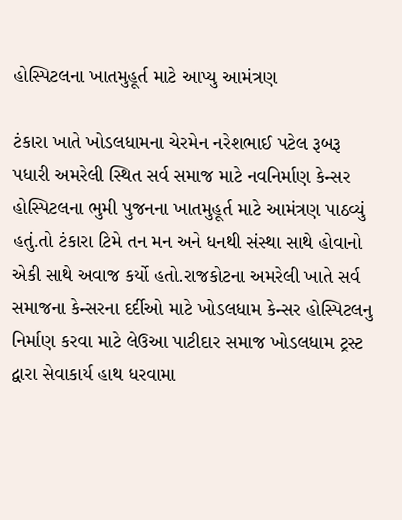હોસ્પિટલના ખાતમુહૂર્ત માટે આપ્યુ આમંત્રણ

ટંકારા ખાતે ખોડલધામના ચેરમેન નરેશભાઈ પટેલ રૂબરૂ પધારી અમરેલી સ્થિત સર્વ સમાજ માટે નવનિર્માણ કેન્સર હોસ્પિટલના ભુમી પુજનના ખાતમુહૂર્ત માટે આમંત્રણ પાઠવ્યું હતું.તો ટંકારા ટિમે તન મન અને ધનથી સંસ્થા સાથે હોવાનો એકી સાથે અવાજ કર્યો હતો.રાજકોટના અમરેલી ખાતે સર્વ સમાજના કેન્સરના દર્દીઓ માટે ખોડલધામ કેન્સર હોસ્પિટલનુ નિર્માણ કરવા માટે લેઉઆ પાટીદાર સમાજ ખોડલધામ ટ્રસ્ટ દ્વારા સેવાકાર્ય હાથ ધરવામા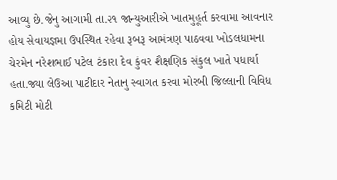આવ્યુ છે.જેનુ આગામી તા.૨૧ જાન્યુઆરીએ ખાતમુહૂર્ત કરવામા આવનાર હોય સેવાયજ્ઞમા ઉપસ્થિત રહેવા રૂબરૂ આમંત્રણ પાઠવવા ખોડલધામના ચેરમેન નરેશભાઈ પટેલ ટંકારા દેવ કુંવર શૈક્ષણિક સંકુલ ખાતે પધાર્યા હતા.જ્યા લેઉઆ પાટીદાર નેતાનુ સ્વાગત કરવા મોરબી જિલ્લાની વિવિધ કમિટી મોટી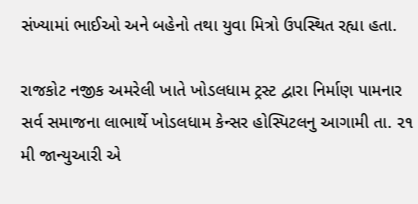સંખ્યામાં ભાઈઓ અને બહેનો તથા યુવા મિત્રો ઉપસ્થિત રહ્યા હતા.

રાજકોટ નજીક અમરેલી ખાતે ખોડલધામ ટ્રસ્ટ દ્વારા નિર્માણ પામનાર સર્વ સમાજના લાભાર્થે ખોડલધામ કેન્સર હોસ્પિટલનુ આગામી તા. ૨૧ મી જાન્યુઆરી એ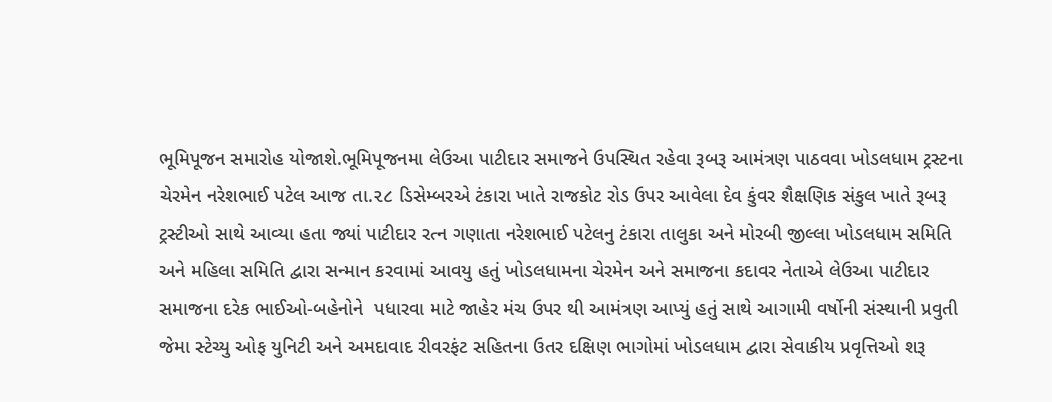ભૂમિપૂજન સમારોહ યોજાશે.ભૂમિપૂજનમા લેઉઆ પાટીદાર સમાજને ઉપસ્થિત રહેવા રૂબરૂ આમંત્રણ પાઠવવા ખોડલધામ ટ્રસ્ટના ચેરમેન નરેશભાઈ પટેલ આજ તા.૨૮ ડિસેમ્બરએ ટંકારા ખાતે રાજકોટ રોડ ઉપર આવેલા દેવ કુંવર શૈક્ષણિક સંકુલ ખાતે રૂબરૂ ટ્રસ્ટીઓ સાથે આવ્યા હતા જ્યાં પાટીદાર રત્ન ગણાતા નરેશભાઈ પટેલનુ ટંકારા તાલુકા અને મોરબી જીલ્લા ખોડલધામ સમિતિ અને મહિલા સમિતિ દ્વારા સન્માન કરવામાં આવયુ હતું ખોડલધામના ચેરમેન અને સમાજના કદાવર નેતાએ લેઉઆ પાટીદાર સમાજના દરેક ભાઈઓ-બહેનોને  પધારવા માટે જાહેર મંચ ઉપર થી આમંત્રણ આપ્યું હતું સાથે આગામી વર્ષોની સંસ્થાની પ્રવુતી જેમા સ્ટેચ્યુ ઓફ યુનિટી અને અમદાવાદ રીવરફંટ સહિતના ઉતર દક્ષિણ ભાગોમાં ખોડલધામ દ્વારા સેવાકીય પ્રવૃત્તિઓ શરૂ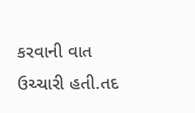કરવાની વાત ઉચ્ચારી હતી.તદ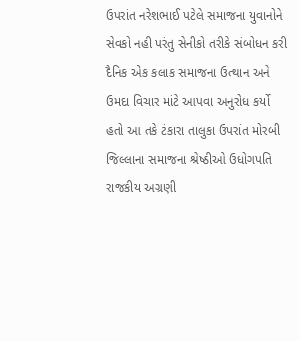ઉપરાંત નરેશભાઈ પટેલે સમાજના યુવાનોને સેવકો નહી પરંતુ સેનીકો તરીકે સંબોધન કરી દૈનિક એક કલાક સમાજના ઉત્થાન અને ઉમદા વિચાર માંટે આપવા અનુરોધ કર્યો હતો આ તકે ટંકારા તાલુકા ઉપરાંત મોરબી જિલ્લાના સમાજના શ્રેષ્ઠીઓ ઉધોગપતિ રાજકીય અગ્રણી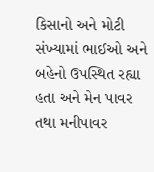કિસાનો અને મોટી સંખ્યામાં ભાઈઓ અને બહેનો ઉપસ્થિત રહ્યા હતા અને મેન પાવર તથા મનીપાવર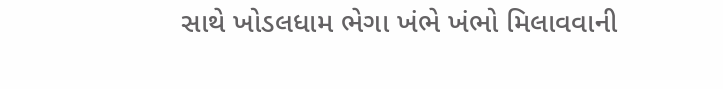સાથે ખોડલધામ ભેગા ખંભે ખંભો મિલાવવાની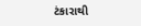ટંકારાથી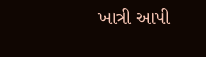ખાત્રી આપી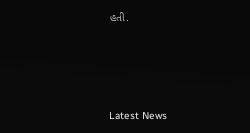હતી.






Latest News